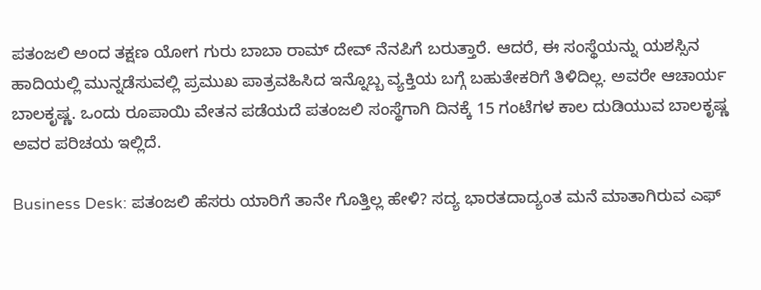ಪತಂಜಲಿ ಅಂದ ತಕ್ಷಣ ಯೋಗ ಗುರು ಬಾಬಾ ರಾಮ್ ದೇವ್ ನೆನಪಿಗೆ ಬರುತ್ತಾರೆ. ಆದರೆ, ಈ ಸಂಸ್ಥೆಯನ್ನು ಯಶಸ್ಸಿನ ಹಾದಿಯಲ್ಲಿ ಮುನ್ನಡೆಸುವಲ್ಲಿ ಪ್ರಮುಖ ಪಾತ್ರವಹಿಸಿದ ಇನ್ನೊಬ್ಬ ವ್ಯಕ್ತಿಯ ಬಗ್ಗೆ ಬಹುತೇಕರಿಗೆ ತಿಳಿದಿಲ್ಲ. ಅವರೇ ಆಚಾರ್ಯ ಬಾಲಕೃಷ್ಣ. ಒಂದು ರೂಪಾಯಿ ವೇತನ ಪಡೆಯದೆ ಪತಂಜಲಿ ಸಂಸ್ಥೆಗಾಗಿ ದಿನಕ್ಕೆ 15 ಗಂಟೆಗಳ ಕಾಲ ದುಡಿಯುವ ಬಾಲಕೃಷ್ಣ ಅವರ ಪರಿಚಯ ಇಲ್ಲಿದೆ.

Business Desk: ಪತಂಜಲಿ ಹೆಸರು ಯಾರಿಗೆ ತಾನೇ ಗೊತ್ತಿಲ್ಲ ಹೇಳಿ? ಸದ್ಯ ಭಾರತದಾದ್ಯಂತ ಮನೆ ಮಾತಾಗಿರುವ ಎಫ್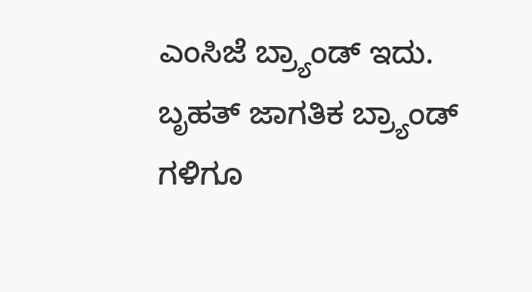ಎಂಸಿಜೆ ಬ್ರ್ಯಾಂಡ್ ಇದು. ಬೃಹತ್ ಜಾಗತಿಕ ಬ್ರ್ಯಾಂಡ್ ಗಳಿಗೂ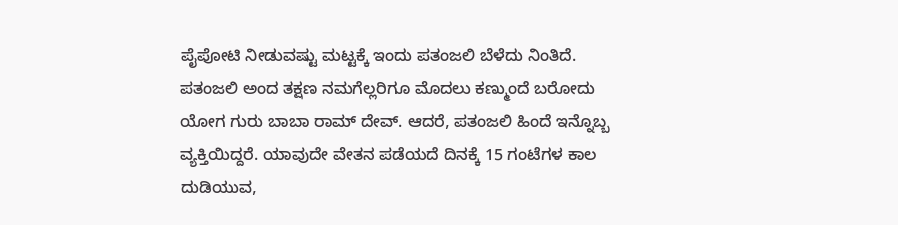ಪೈಪೋಟಿ ನೀಡುವಷ್ಟು ಮಟ್ಟಕ್ಕೆ ಇಂದು ಪತಂಜಲಿ ಬೆಳೆದು ನಿಂತಿದೆ. ಪತಂಜಲಿ ಅಂದ ತಕ್ಷಣ ನಮಗೆಲ್ಲರಿಗೂ ಮೊದಲು ಕಣ್ಮುಂದೆ ಬರೋದು ಯೋಗ ಗುರು ಬಾಬಾ ರಾಮ್ ದೇವ್. ಆದರೆ, ಪತಂಜಲಿ ಹಿಂದೆ ಇನ್ನೊಬ್ಬ ವ್ಯಕ್ತಿಯಿದ್ದರೆ. ಯಾವುದೇ ವೇತನ ಪಡೆಯದೆ ದಿನಕ್ಕೆ 15 ಗಂಟೆಗಳ ಕಾಲ ದುಡಿಯುವ,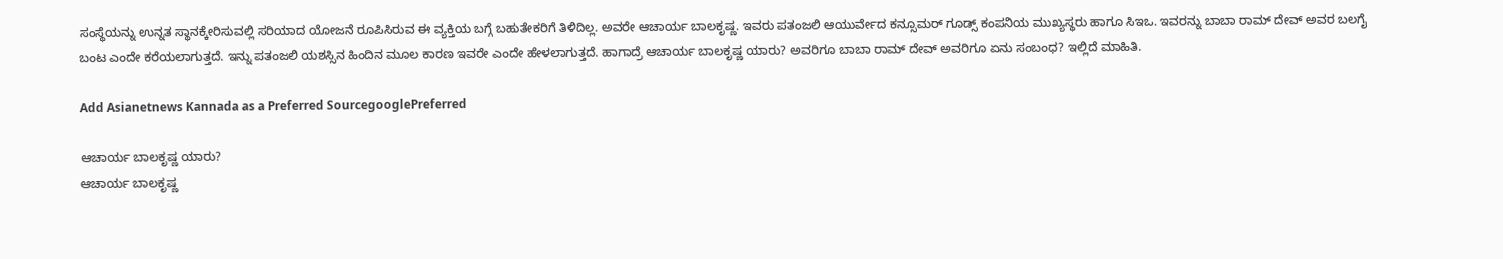ಸಂಸ್ಥೆಯನ್ನು ಉನ್ನತ ಸ್ಥಾನಕ್ಕೇರಿಸುವಲ್ಲಿ ಸರಿಯಾದ ಯೋಜನೆ ರೂಪಿಸಿರುವ ಈ ವ್ಯಕ್ತಿಯ ಬಗ್ಗೆ ಬಹುತೇಕರಿಗೆ ತಿಳಿದಿಲ್ಲ. ಅವರೇ ಆಚಾರ್ಯ ಬಾಲಕೃಷ್ಣ. ಇವರು ಪತಂಜಲಿ ಆಯುರ್ವೇದ ಕನ್ಸೂಮರ್ ಗೂಡ್ಸ್ ಕಂಪನಿಯ ಮುಖ್ಯಸ್ಥರು ಹಾಗೂ ಸಿಇಒ. ಇವರನ್ನು ಬಾಬಾ ರಾಮ್ ದೇವ್ ಅವರ ಬಲಗೈ ಬಂಟ ಎಂದೇ ಕರೆಯಲಾಗುತ್ತದೆ. ಇನ್ನು ಪತಂಜಲಿ ಯಶಸ್ಸಿನ ಹಿಂದಿನ ಮೂಲ ಕಾರಣ ಇವರೇ ಎಂದೇ ಹೇಳಲಾಗುತ್ತದೆ. ಹಾಗಾದ್ರೆ ಆಚಾರ್ಯ ಬಾಲಕೃಷ್ಣ ಯಾರು? ಅವರಿಗೂ ಬಾಬಾ ರಾಮ್ ದೇವ್ ಅವರಿಗೂ ಏನು ಸಂಬಂಧ? ಇಲ್ಲಿದೆ ಮಾಹಿತಿ.

Add Asianetnews Kannada as a Preferred SourcegooglePreferred

ಆಚಾರ್ಯ ಬಾಲಕೃಷ್ಣ ಯಾರು?
ಆಚಾರ್ಯ ಬಾಲಕೃಷ್ಣ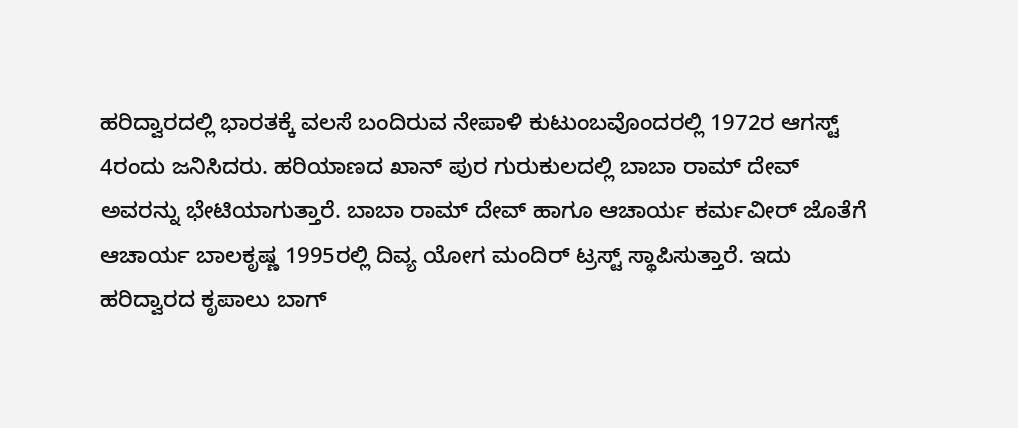ಹರಿದ್ವಾರದಲ್ಲಿ ಭಾರತಕ್ಕೆ ವಲಸೆ ಬಂದಿರುವ ನೇಪಾಳಿ ಕುಟುಂಬವೊಂದರಲ್ಲಿ 1972ರ ಆಗಸ್ಟ್ 4ರಂದು ಜನಿಸಿದರು. ಹರಿಯಾಣದ ಖಾನ್ ಪುರ ಗುರುಕುಲದಲ್ಲಿ ಬಾಬಾ ರಾಮ್ ದೇವ್ ಅವರನ್ನು ಭೇಟಿಯಾಗುತ್ತಾರೆ. ಬಾಬಾ ರಾಮ್ ದೇವ್ ಹಾಗೂ ಆಚಾರ್ಯ ಕರ್ಮವೀರ್ ಜೊತೆಗೆ ಆಚಾರ್ಯ ಬಾಲಕೃಷ್ಣ 1995ರಲ್ಲಿ ದಿವ್ಯ ಯೋಗ ಮಂದಿರ್ ಟ್ರಸ್ಟ್ ಸ್ಥಾಪಿಸುತ್ತಾರೆ. ಇದು ಹರಿದ್ವಾರದ ಕೃಪಾಲು ಬಾಗ್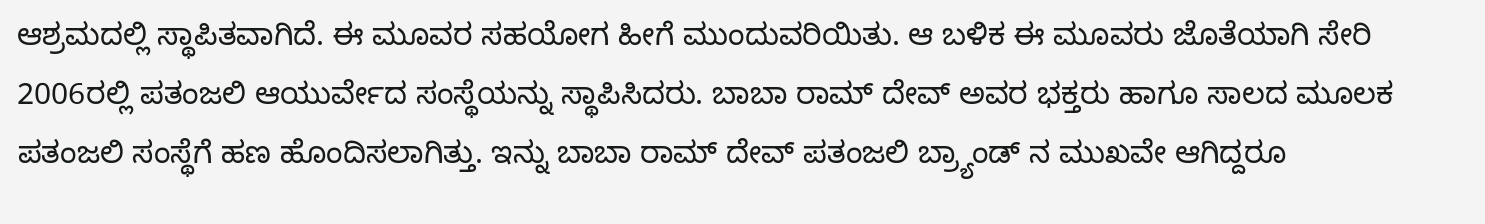ಆಶ್ರಮದಲ್ಲಿ ಸ್ಥಾಪಿತವಾಗಿದೆ. ಈ ಮೂವರ ಸಹಯೋಗ ಹೀಗೆ ಮುಂದುವರಿಯಿತು. ಆ ಬಳಿಕ ಈ ಮೂವರು ಜೊತೆಯಾಗಿ ಸೇರಿ 2006ರಲ್ಲಿ ಪತಂಜಲಿ ಆಯುರ್ವೇದ ಸಂಸ್ಥೆಯನ್ನು ಸ್ಥಾಪಿಸಿದರು. ಬಾಬಾ ರಾಮ್ ದೇವ್ ಅವರ ಭಕ್ತರು ಹಾಗೂ ಸಾಲದ ಮೂಲಕ ಪತಂಜಲಿ ಸಂಸ್ಥೆಗೆ ಹಣ ಹೊಂದಿಸಲಾಗಿತ್ತು. ಇನ್ನು ಬಾಬಾ ರಾಮ್ ದೇವ್ ಪತಂಜಲಿ ಬ್ರ್ಯಾಂಡ್ ನ ಮುಖವೇ ಆಗಿದ್ದರೂ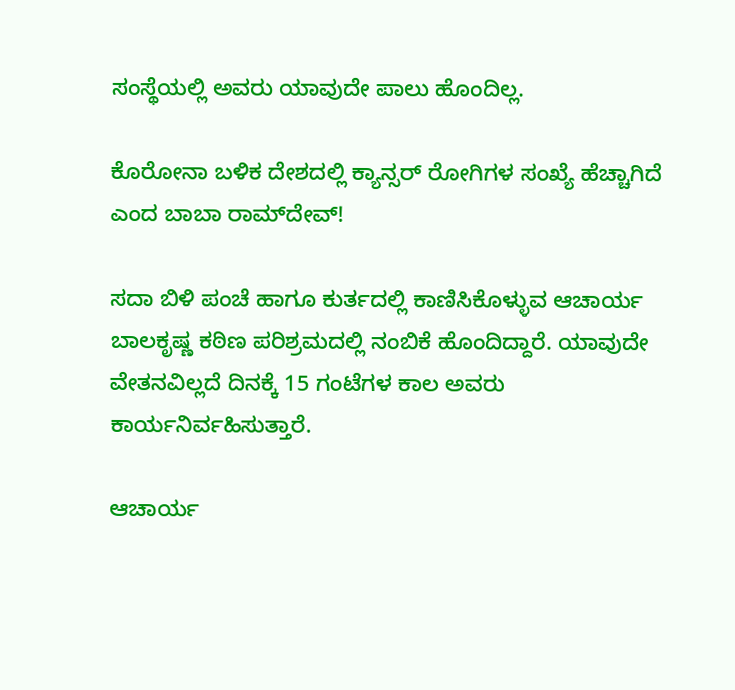ಸಂಸ್ಥೆಯಲ್ಲಿ ಅವರು ಯಾವುದೇ ಪಾಲು ಹೊಂದಿಲ್ಲ.

ಕೊರೋನಾ ಬಳಿಕ ದೇಶದಲ್ಲಿ ಕ್ಯಾನ್ಸರ್‌ ರೋಗಿಗಳ ಸಂಖ್ಯೆ ಹೆಚ್ಚಾಗಿದೆ ಎಂದ ಬಾಬಾ ರಾಮ್‌ದೇವ್‌!

ಸದಾ ಬಿಳಿ ಪಂಚೆ ಹಾಗೂ ಕುರ್ತದಲ್ಲಿ ಕಾಣಿಸಿಕೊಳ್ಳುವ ಆಚಾರ್ಯ ಬಾಲಕೃಷ್ಣ ಕಠಿಣ ಪರಿಶ್ರಮದಲ್ಲಿ ನಂಬಿಕೆ ಹೊಂದಿದ್ದಾರೆ. ಯಾವುದೇ ವೇತನವಿಲ್ಲದೆ ದಿನಕ್ಕೆ 15 ಗಂಟೆಗಳ ಕಾಲ ಅವರು ಕಾರ್ಯನಿರ್ವಹಿಸುತ್ತಾರೆ.

ಆಚಾರ್ಯ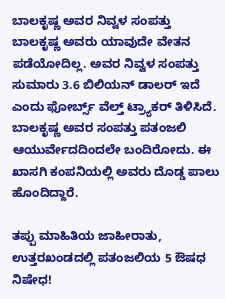ಬಾಲಕೃಷ್ಣ ಅವರ ನಿವ್ವಳ ಸಂಪತ್ತು
ಬಾಲಕೃಷ್ಣ ಅವರು ಯಾವುದೇ ವೇತನ ಪಡೆಯೋದಿಲ್ಲ. ಅವರ ನಿವ್ವಳ ಸಂಪತ್ತು ಸುಮಾರು 3.6 ಬಿಲಿಯನ್ ಡಾಲರ್ ಇದೆ ಎಂದು ಫೋರ್ಬ್ಸ್ ವೆಲ್ತ್ ಟ್ರ್ಯಾಕರ್ ತಿಳಿಸಿದೆ. ಬಾಲಕೃಷ್ಣ ಅವರ ಸಂಪತ್ತು ಪತಂಜಲಿ ಆಯುರ್ವೇದದಿಂದಲೇ ಬಂದಿರೋದು. ಈ ಖಾಸಗಿ ಕಂಪನಿಯಲ್ಲಿ ಅವರು ದೊಡ್ಡ ಪಾಲು ಹೊಂದಿದ್ದಾರೆ.

ತಪ್ಪು ಮಾಹಿತಿಯ ಜಾಹೀರಾತು, ಉತ್ತರಖಂಡದಲ್ಲಿ ಪತಂಜಲಿಯ 5 ಔಷಧ ನಿಷೇಧ!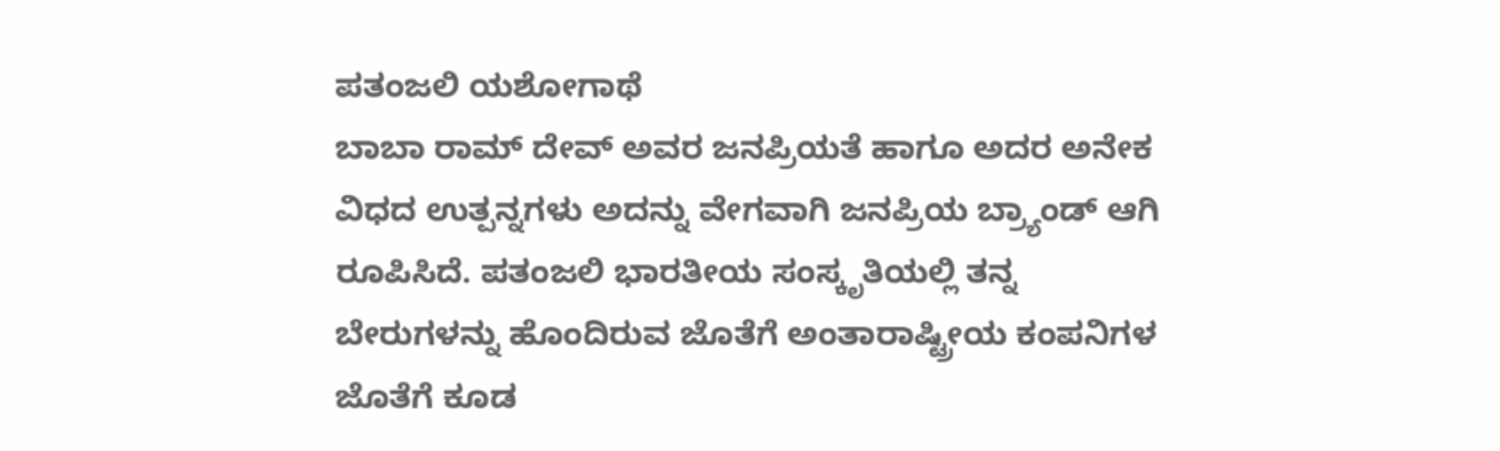ಪತಂಜಲಿ ಯಶೋಗಾಥೆ
ಬಾಬಾ ರಾಮ್ ದೇವ್ ಅವರ ಜನಪ್ರಿಯತೆ ಹಾಗೂ ಅದರ ಅನೇಕ ವಿಧದ ಉತ್ಪನ್ನಗಳು ಅದನ್ನು ವೇಗವಾಗಿ ಜನಪ್ರಿಯ ಬ್ರ್ಯಾಂಡ್ ಆಗಿ ರೂಪಿಸಿದೆ. ಪತಂಜಲಿ ಭಾರತೀಯ ಸಂಸ್ಕೃತಿಯಲ್ಲಿ ತನ್ನ ಬೇರುಗಳನ್ನು ಹೊಂದಿರುವ ಜೊತೆಗೆ ಅಂತಾರಾಷ್ಟ್ರೀಯ ಕಂಪನಿಗಳ ಜೊತೆಗೆ ಕೂಡ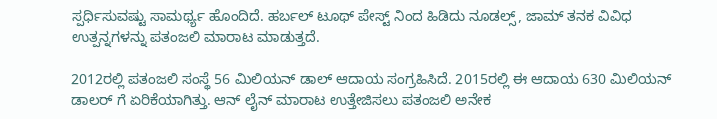ಸ್ಪರ್ಧಿಸುವಷ್ಟು ಸಾಮರ್ಥ್ಯ ಹೊಂದಿದೆ. ಹರ್ಬಲ್ ಟೂಥ್ ಪೇಸ್ಟ್ ನಿಂದ ಹಿಡಿದು ನೂಡಲ್ಸ್, ಜಾಮ್ ತನಕ ವಿವಿಧ ಉತ್ಪನ್ನಗಳನ್ನು ಪತಂಜಲಿ ಮಾರಾಟ ಮಾಡುತ್ತದೆ.

2012ರಲ್ಲಿ ಪತಂಜಲಿ ಸಂಸ್ಥೆ 56 ಮಿಲಿಯನ್ ಡಾಲ್ ಆದಾಯ ಸಂಗ್ರಹಿಸಿದೆ. 2015ರಲ್ಲಿ ಈ ಆದಾಯ 630 ಮಿಲಿಯನ್ ಡಾಲರ್ ಗೆ ಏರಿಕೆಯಾಗಿತ್ತು. ಆನ್ ಲೈನ್ ಮಾರಾಟ ಉತ್ತೇಜಿಸಲು ಪತಂಜಲಿ ಅನೇಕ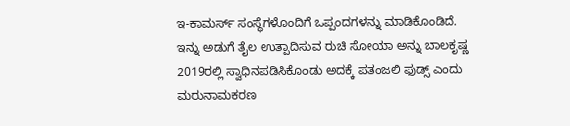ಇ-ಕಾಮರ್ಸ್ ಸಂಸ್ಥೆಗಳೊಂದಿಗೆ ಒಪ್ಪಂದಗಳನ್ನು ಮಾಡಿಕೊಂಡಿದೆ. ಇನ್ನು ಅಡುಗೆ ತೈಲ ಉತ್ಪಾದಿಸುವ ರುಚಿ ಸೋಯಾ ಅನ್ನು ಬಾಲಕೃಷ್ಣ 2019ರಲ್ಲಿ ಸ್ವಾಧಿನಪಡಿಸಿಕೊಂಡು ಅದಕ್ಕೆ ಪತಂಜಲಿ ಫುಡ್ಸ್ ಎಂದು ಮರುನಾಮಕರಣ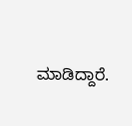ಮಾಡಿದ್ದಾರೆ.